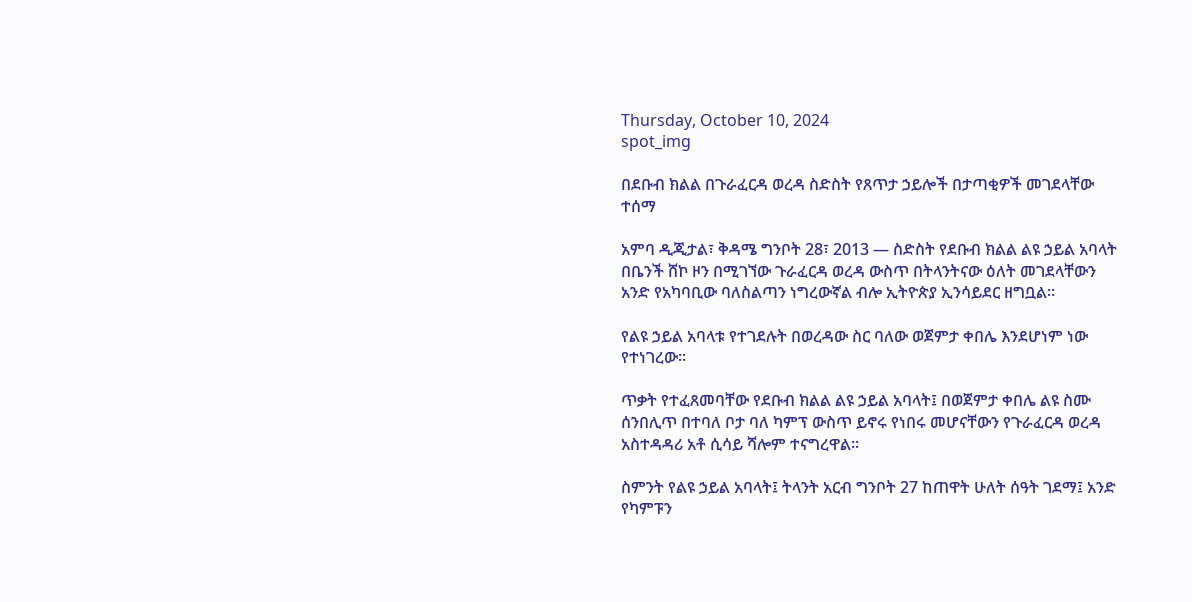Thursday, October 10, 2024
spot_img

በደቡብ ክልል በጉራፈርዳ ወረዳ ስድስት የጸጥታ ኃይሎች በታጣቂዎች መገደላቸው ተሰማ

አምባ ዲጂታል፣ ቅዳሜ ግንቦት 28፣ 2013 ― ስድስት የደቡብ ክልል ልዩ ኃይል አባላት በቤንች ሸኮ ዞን በሚገኘው ጉራፈርዳ ወረዳ ውስጥ በትላንትናው ዕለት መገደላቸውን አንድ የአካባቢው ባለስልጣን ነግረውኛል ብሎ ኢትዮጵያ ኢንሳይደር ዘግቧል፡፡

የልዩ ኃይል አባላቱ የተገደሉት በወረዳው ስር ባለው ወጀምታ ቀበሌ እንደሆነም ነው የተነገረው፡፡

ጥቃት የተፈጸመባቸው የደቡብ ክልል ልዩ ኃይል አባላት፤ በወጀምታ ቀበሌ ልዩ ስሙ ሰንበሊጥ በተባለ ቦታ ባለ ካምፕ ውስጥ ይኖሩ የነበሩ መሆናቸውን የጉራፈርዳ ወረዳ አስተዳዳሪ አቶ ሲሳይ ሻሎም ተናግረዋል።

ስምንት የልዩ ኃይል አባላት፤ ትላንት አርብ ግንቦት 27 ከጠዋት ሁለት ሰዓት ገደማ፤ አንድ የካምፑን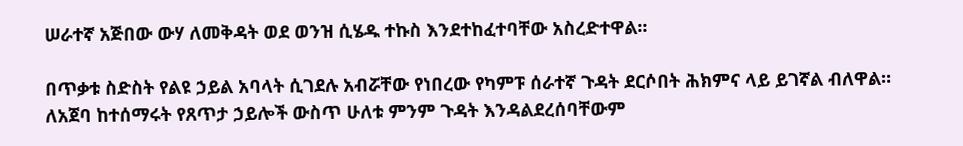ሠራተኛ አጅበው ውሃ ለመቅዳት ወደ ወንዝ ሲሄዱ ተኩስ እንደተከፈተባቸው አስረድተዋል።

በጥቃቱ ስድስት የልዩ ኃይል አባላት ሲገደሉ አብሯቸው የነበረው የካምፑ ሰራተኛ ጉዳት ደርሶበት ሕክምና ላይ ይገኛል ብለዋል። ለአጀባ ከተሰማሩት የጸጥታ ኃይሎች ውስጥ ሁለቱ ምንም ጉዳት እንዳልደረሰባቸውም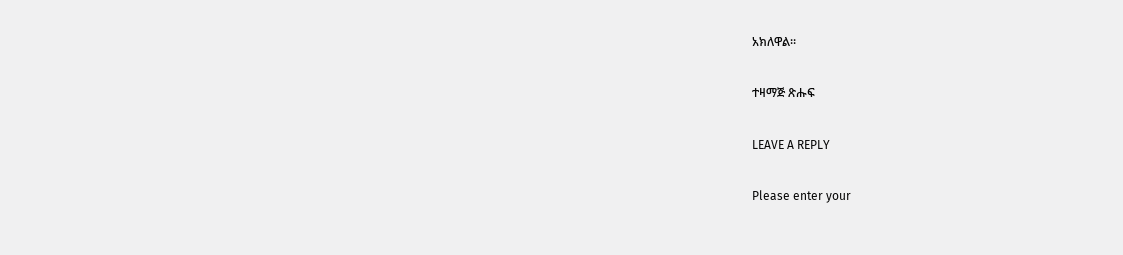አክለዋል።

ተዛማጅ ጽሑፍ

LEAVE A REPLY

Please enter your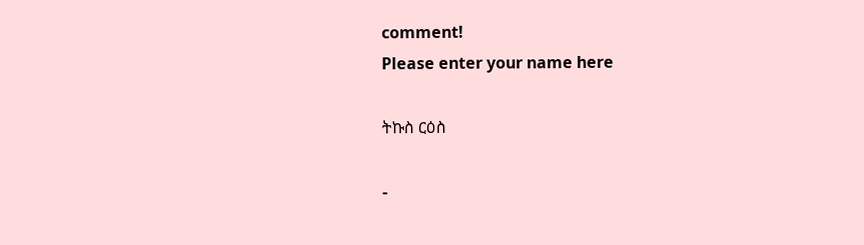comment!
Please enter your name here

ትኩስ ርዕስ

-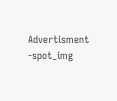Advertisment -spot_img